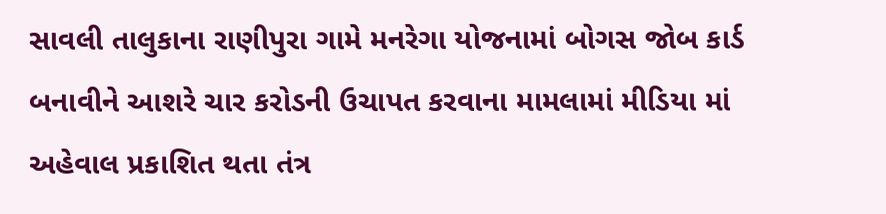સાવલી તાલુકાના રાણીપુરા ગામે મનરેગા યોજનામાં બોગસ જોબ કાર્ડ બનાવીને આશરે ચાર કરોડની ઉચાપત કરવાના મામલામાં મીડિયા માં અહેવાલ પ્રકાશિત થતા તંત્ર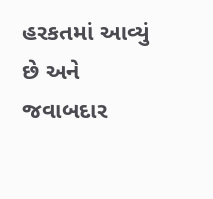હરકતમાં આવ્યું છે અને જવાબદાર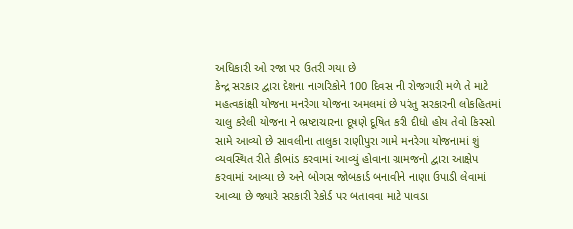અધિકારી ઓ રજા પર ઉતરી ગયા છે
કેન્દ્ર સરકાર દ્વારા દેશના નાગરિકોને 100 દિવસ ની રોજગારી મળે તે માટે મહત્વકાંક્ષી યોજના મનરેગા યોજના અમલમાં છે પરંતુ સરકારની લોકહિતમાં ચાલુ કરેલી યોજના ને ભ્રષ્ટાચારના દૂષણે દૂષિત કરી દીધો હોય તેવો કિસ્સો સામે આવ્યો છે સાવલીના તાલુકા રાણીપુરા ગામે મનરેગા યોજનામાં શું વ્યવસ્થિત રીતે કૌભાંડ કરવામાં આવ્યું હોવાના ગ્રામજનો દ્વારા આક્ષેપ કરવામાં આવ્યા છે અને બોગસ જોબકાર્ડ બનાવીને નાણા ઉપાડી લેવામાં આવ્યા છે જ્યારે સરકારી રેકોર્ડ પર બતાવવા માટે પાવડા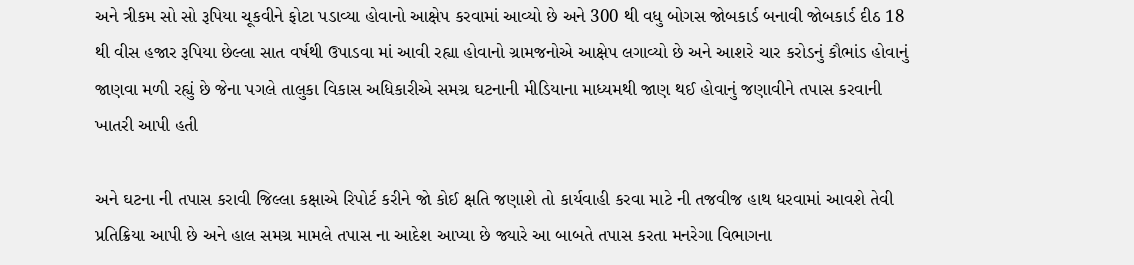અને ત્રીકમ સો સો રૂપિયા ચૂકવીને ફોટા પડાવ્યા હોવાનો આક્ષેપ કરવામાં આવ્યો છે અને 300 થી વધુ બોગસ જોબકાર્ડ બનાવી જોબકાર્ડ દીઠ 18 થી વીસ હજાર રૂપિયા છેલ્લા સાત વર્ષથી ઉપાડવા માં આવી રહ્યા હોવાનો ગ્રામજનોએ આક્ષેપ લગાવ્યો છે અને આશરે ચાર કરોડનું કૌભાંડ હોવાનું જાણવા મળી રહ્યું છે જેના પગલે તાલુકા વિકાસ અધિકારીએ સમગ્ર ઘટનાની મીડિયાના માધ્યમથી જાણ થઈ હોવાનું જણાવીને તપાસ કરવાની ખાતરી આપી હતી

અને ઘટના ની તપાસ કરાવી જિલ્લા કક્ષાએ રિપોર્ટ કરીને જો કોઈ ક્ષતિ જણાશે તો કાર્યવાહી કરવા માટે ની તજવીજ હાથ ધરવામાં આવશે તેવી પ્રતિક્રિયા આપી છે અને હાલ સમગ્ર મામલે તપાસ ના આદેશ આપ્યા છે જ્યારે આ બાબતે તપાસ કરતા મનરેગા વિભાગના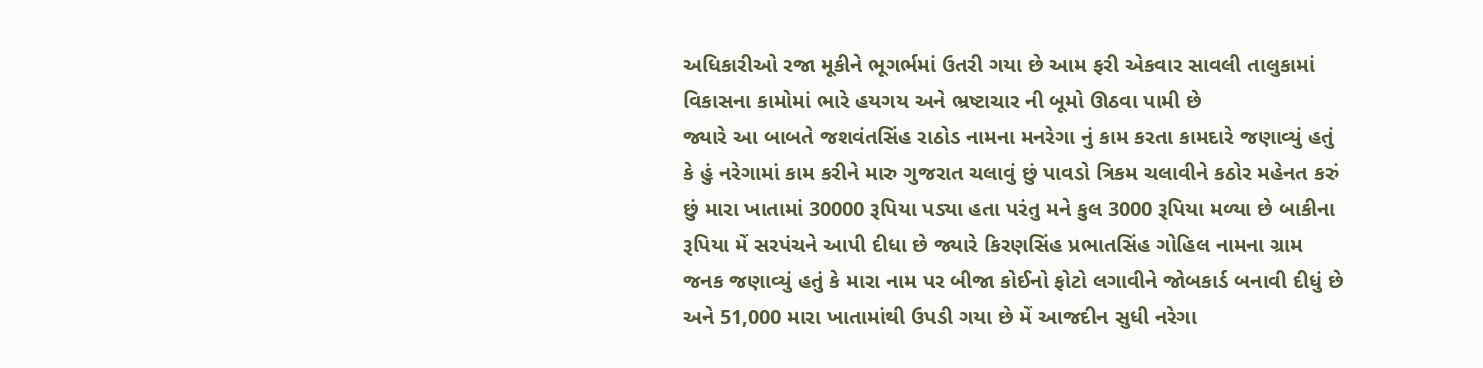અધિકારીઓ રજા મૂકીને ભૂગર્ભમાં ઉતરી ગયા છે આમ ફરી એકવાર સાવલી તાલુકામાં વિકાસના કામોમાં ભારે હયગય અને ભ્રષ્ટાચાર ની બૂમો ઊઠવા પામી છે
જ્યારે આ બાબતે જશવંતસિંહ રાઠોડ નામના મનરેગા નું કામ કરતા કામદારે જણાવ્યું હતું કે હું નરેગામાં કામ કરીને મારુ ગુજરાત ચલાવું છું પાવડો ત્રિકમ ચલાવીને કઠોર મહેનત કરું છું મારા ખાતામાં 30000 રૂપિયા પડ્યા હતા પરંતુ મને કુલ 3000 રૂપિયા મળ્યા છે બાકીના રૂપિયા મેં સરપંચને આપી દીધા છે જ્યારે કિરણસિંહ પ્રભાતસિંહ ગોહિલ નામના ગ્રામ જનક જણાવ્યું હતું કે મારા નામ પર બીજા કોઈનો ફોટો લગાવીને જોબકાર્ડ બનાવી દીધું છે અને 51,000 મારા ખાતામાંથી ઉપડી ગયા છે મેં આજદીન સુધી નરેગા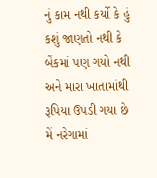નું કામ નથી કર્યો કે હું કશું જાણતો નથી કે બેંકમાં પણ ગયો નથી અને મારા ખાતામાંથી રૂપિયા ઉપડી ગયા છે મેં નરેગામાં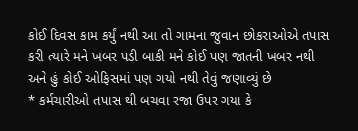કોઈ દિવસ કામ કર્યું નથી આ તો ગામના જુવાન છોકરાઓએ તપાસ કરી ત્યારે મને ખબર પડી બાકી મને કોઈ પણ જાતની ખબર નથી અને હું કોઈ ઓફિસમાં પણ ગયો નથી તેવું જણાવ્યું છે
* કર્મચારીઓ તપાસ થી બચવા રજા ઉપર ગયા કે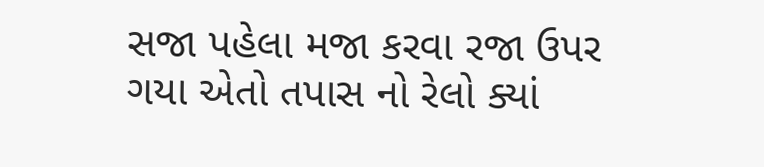સજા પહેલા મજા કરવા રજા ઉપર ગયા એતો તપાસ નો રેલો ક્યાં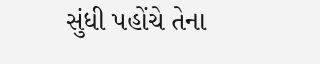સુંધી પહોંચે તેના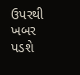ઉપરથી ખબર પડશે